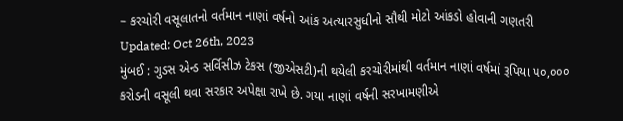– કરચોરી વસૂલાતનો વર્તમાન નાણાં વર્ષનો આંક અત્યારસુધીનો સૌથી મોટો આંકડો હોવાની ગણતરી
Updated: Oct 26th, 2023
મુંબઈ : ગુડસ એન્ડ સર્વિસીઝ ટેકસ (જીએસટી)ની થયેલી કરચોરીમાંથી વર્તમાન નાણાં વર્ષમાં રૂપિયા ૫૦,૦૦૦ કરોડની વસૂલી થવા સરકાર અપેક્ષા રાખે છે. ગયા નાણાં વર્ષની સરખામણીએ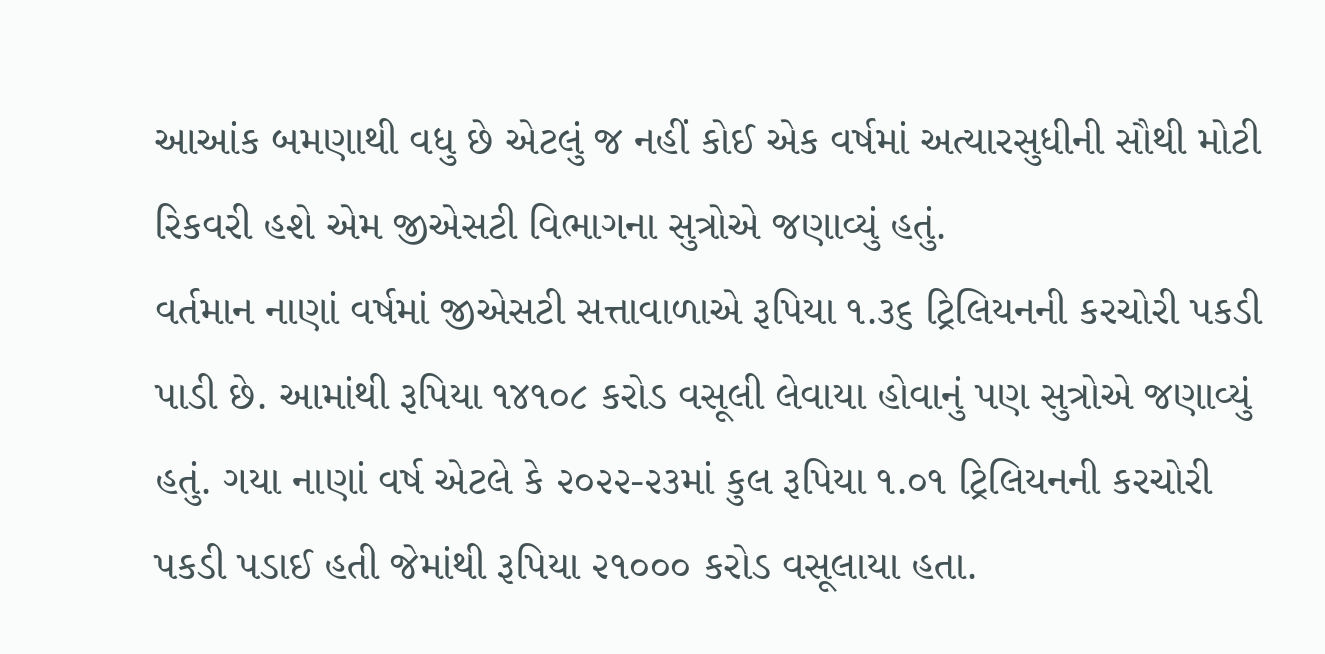આઆંક બમણાથી વધુ છે એટલું જ નહીં કોઈ એક વર્ષમાં અત્યારસુધીની સૌથી મોટી રિકવરી હશે એમ જીએસટી વિભાગના સુત્રોએ જણાવ્યું હતું.
વર્તમાન નાણાં વર્ષમાં જીએસટી સત્તાવાળાએ રૂપિયા ૧.૩૬ ટ્રિલિયનની કરચોરી પકડી પાડી છે. આમાંથી રૂપિયા ૧૪૧૦૮ કરોડ વસૂલી લેવાયા હોવાનું પણ સુત્રોએ જણાવ્યું હતું. ગયા નાણાં વર્ષ એટલે કે ૨૦૨૨-૨૩માં કુલ રૂપિયા ૧.૦૧ ટ્રિલિયનની કરચોરી પકડી પડાઈ હતી જેમાંથી રૂપિયા ૨૧૦૦૦ કરોડ વસૂલાયા હતા.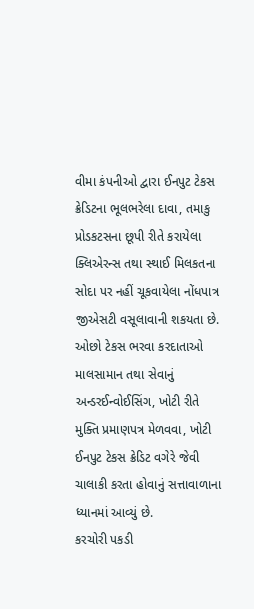વીમા કંપનીઓ દ્વારા ઈનપુટ ટેકસ ક્રેડિટના ભૂલભરેલા દાવા, તમાકુ પ્રોડકટસના છૂપી રીતે કરાયેલા ક્લિએરન્સ તથા સ્થાઈ મિલકતના સોદા પર નહીં ચૂકવાયેલા નોંધપાત્ર જીએસટી વસૂલાવાની શકયતા છે.
ઓછો ટેકસ ભરવા કરદાતાઓ માલસામાન તથા સેવાનું અન્ડરઈન્વોઈસિંગ, ખોટી રીતે મુક્તિ પ્રમાણપત્ર મેળવવા, ખોટી ઈનપુટ ટેકસ ક્રેડિટ વગેરે જેવી ચાલાકી કરતા હોવાનું સત્તાવાળાના ધ્યાનમાં આવ્યું છે.
કરચોરી પકડી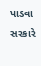પાડવા સરકારે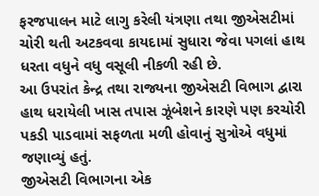ફરજપાલન માટે લાગુ કરેલી યંત્રણા તથા જીએસટીમાં ચોરી થતી અટકવવા કાયદામાં સુધારા જેવા પગલાં હાથ ધરતા વધુને વધુ વસૂલી નીકળી રહી છે.
આ ઉપરાંત કેન્દ્ર તથા રાજ્યના જીએસટી વિભાગ દ્વારા હાથ ધરાયેલી ખાસ તપાસ ઝૂંબેશને કારણે પણ કરચોરી પકડી પાડવામાં સફળતા મળી હોવાનું સુત્રોએ વધુમાં જણાવ્યું હતું.
જીએસટી વિભાગના એક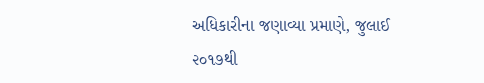અધિકારીના જણાવ્યા પ્રમાણે, જુલાઈ ૨૦૧૭થી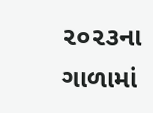૨૦૨૩ના ગાળામાં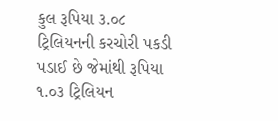કુલ રૂપિયા ૩.૦૮ ટ્રિલિયનની કરચોરી પકડી પડાઈ છે જેમાંથી રૂપિયા ૧.૦૩ ટ્રિલિયન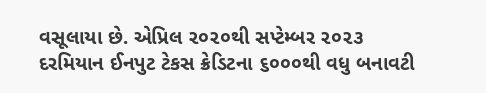વસૂલાયા છે. એપ્રિલ ૨૦૨૦થી સપ્ટેમ્બર ૨૦૨૩ દરમિયાન ઈનપુટ ટેકસ ક્રેડિટના ૬૦૦૦થી વધુ બનાવટી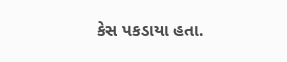કેસ પકડાયા હતા.